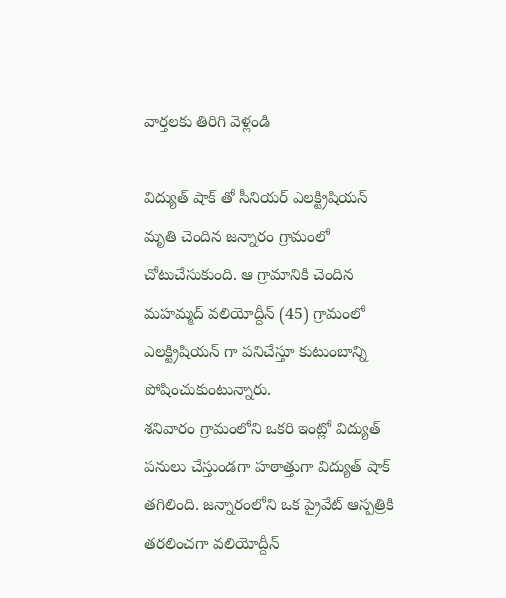వార్తలకు తిరిగి వెళ్లండి

విద్యుత్ షాక్ తో సీనియర్ ఎలక్ట్రిషియన్ మృతి చెందిన జన్నారం గ్రామంలో చోటుచేసుకుంది. ఆ గ్రామానికి చెందిన మహమ్మద్ వలియోద్దీన్ (45) గ్రామంలో ఎలక్ట్రిషియన్ గా పనిచేస్తూ కుటుంబాన్ని పోషించుకుంటున్నారు.
శనివారం గ్రామంలోని ఒకరి ఇంట్లో విద్యుత్ పనులు చేస్తుండగా హఠాత్తుగా విద్యుత్ షాక్ తగిలింది. జన్నారంలోని ఒక ప్రైవేట్ ఆస్పత్రికి తరలించగా వలియోద్దీన్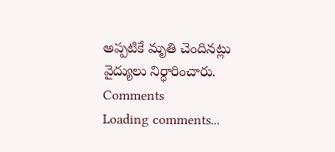అప్పటికే మృతి చెందినట్లు వైద్యులు నిర్ధారించారు.
Comments
Loading comments...